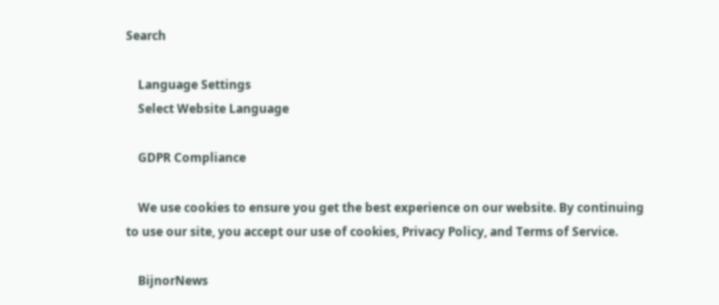Search

    Language Settings
    Select Website Language

    GDPR Compliance

    We use cookies to ensure you get the best experience on our website. By continuing to use our site, you accept our use of cookies, Privacy Policy, and Terms of Service.

    BijnorNews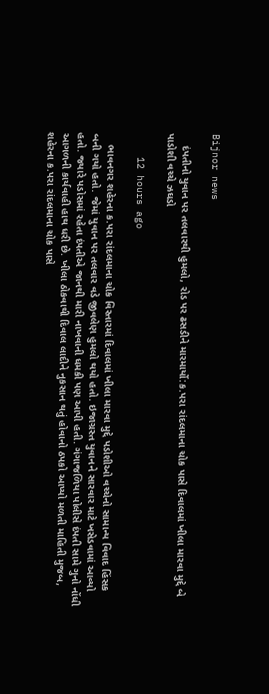Bijnor news

    દંપતીનો યુવાન પર તલવારથી હુમલો, રોડ પર ઢસડીને મારમાર્યો:ક.પરા રાંદલમાના ચોક પાસે દિવાલમાં ખીલા મારવા મુદ્દે બે પાડોશી વચ્ચે ઝઘડો

    12 hours ago

    ભાવનગર શહેરના ક.પરા રાંદલમાના ચોક વિસ્તારમાં દિવાલમાં ખીલા મારવા મુદ્દે પડોશીઓ વચ્ચેનો સામાન્ય વિવાદ હિંસક બની ગયો હતો. જેમાં યુવાન પર તલવાર વડે જીવલેણ હુમલો થયો હતો. ઇજાગ્રસ્ત યુવાનને સારવાર માટે ખસેડવામાં આવ્યો હતો. જ્યારે પડોસમાં રહેતા દંપતીએ જાનથી મારી નાખવાની ધમકી પણ આપી હતી. ગંગાજળિયા પોલીસે દંપતી સામે ગુનો નોંધી આગળની કાર્યવાહી હાથ ધરી છે. ખીલા ઠોકવાથી દિવાલ લાદીને નુકસાન થતું હોવાનો ઠપકો આપ્યો મળતી માહિતી મુજબ, શહેરના ક.પરા રાંદલમાના ચોક પાસે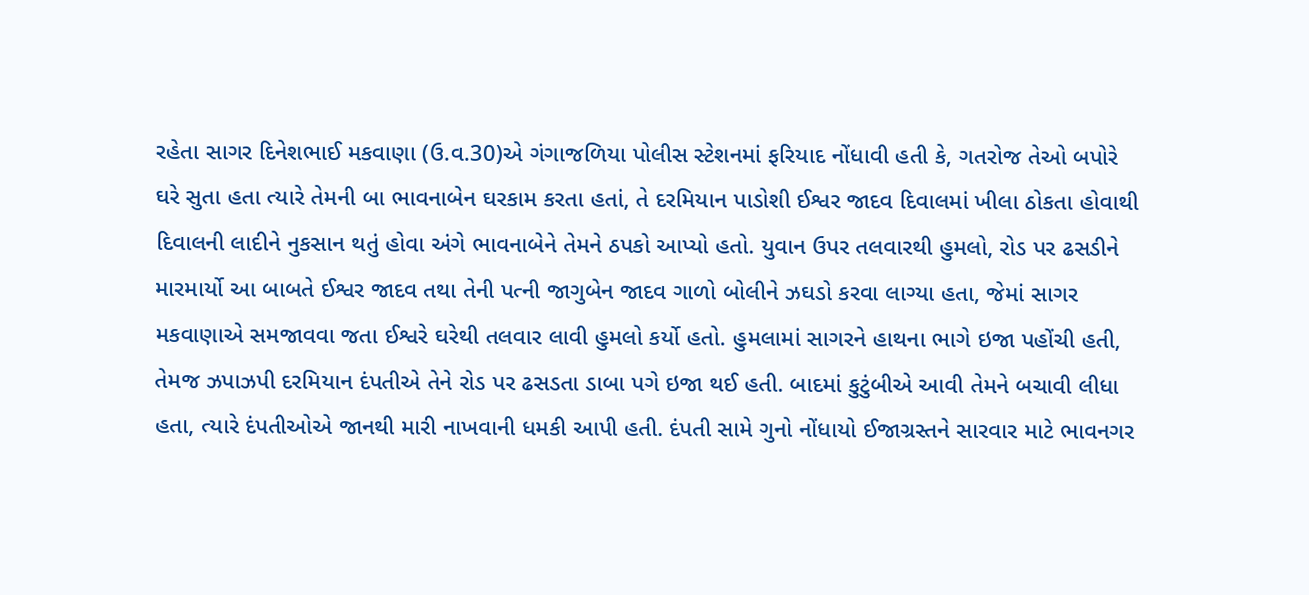રહેતા સાગર દિનેશભાઈ મકવાણા (ઉ.વ.30)એ ગંગાજળિયા પોલીસ સ્ટેશનમાં ફરિયાદ નોંધાવી હતી કે, ગતરોજ તેઓ બપોરે ઘરે સુતા હતા ત્યારે તેમની બા ભાવનાબેન ઘરકામ કરતા હતાં, તે દરમિયાન પાડોશી ઈશ્વર જાદવ દિવાલમાં ખીલા ઠોકતા હોવાથી દિવાલની લાદીને નુકસાન થતું હોવા અંગે ભાવનાબેને તેમને ઠપકો આપ્યો હતો. યુવાન ઉપર તલવારથી હુમલો, રોડ પર ઢસડીને મારમાર્યો આ બાબતે ઈશ્વર જાદવ તથા તેની પત્ની જાગુબેન જાદવ ગાળો બોલીને ઝઘડો કરવા લાગ્યા હતા, જેમાં સાગર મકવાણાએ સમજાવવા જતા ઈશ્વરે ઘરેથી તલવાર લાવી હુમલો કર્યો હતો. હુમલામાં સાગરને હાથના ભાગે ઇજા પહોંચી હતી, તેમજ ઝપાઝપી દરમિયાન દંપતીએ તેને રોડ પર ઢસડતા ડાબા પગે ઇજા થઈ હતી. બાદમાં કુટુંબીએ આવી તેમને બચાવી લીધા હતા, ત્યારે દંપતીઓએ જાનથી મારી નાખવાની ધમકી આપી હતી. દંપતી સામે ગુનો નોંધાયો ઈજાગ્રસ્તને સારવાર માટે ભાવનગર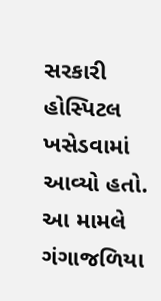સરકારી હોસ્પિટલ ખસેડવામાં આવ્યો હતો. આ મામલે ગંગાજળિયા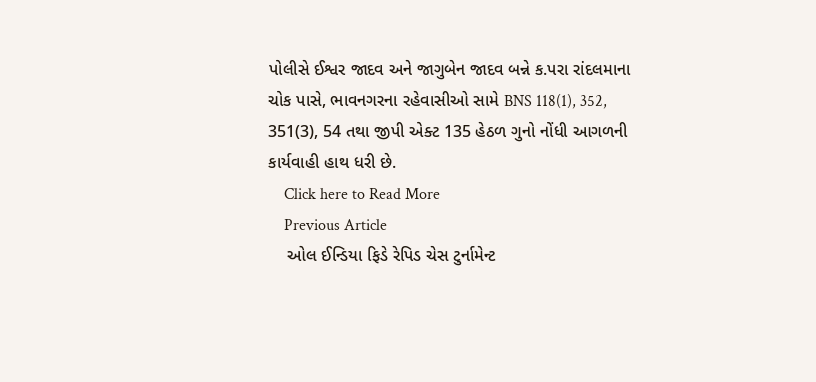પોલીસે ઈશ્વર જાદવ અને જાગુબેન જાદવ બન્ને ક.પરા રાંદલમાના ચોક પાસે, ભાવનગરના રહેવાસીઓ સામે BNS 118(1), 352, 351(3), 54 તથા જીપી એક્ટ 135 હેઠળ ગુનો નોંધી આગળની કાર્યવાહી હાથ ધરી છે.
    Click here to Read More
    Previous Article
    ઓલ ઈન્ડિયા ફિડે રેપિડ ચેસ ટુર્નામેન્ટ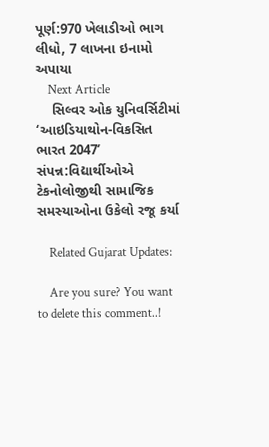પૂર્ણ:970 ખેલાડીઓ ભાગ લીધો, 7 લાખના ઇનામો અપાયા
    Next Article
    સિલ્વર ઓક યુનિવર્સિટીમાં ‘આઇડિયાથોન-વિકસિત ભારત 2047’ સંપન્ન:વિદ્યાર્થીઓએ ટેકનોલોજીથી સામાજિક સમસ્યાઓના ઉકેલો રજૂ કર્યા

    Related Gujarat Updates:

    Are you sure? You want to delete this comment..!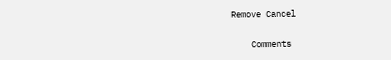Remove Cancel

    Comments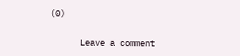(0)

      Leave a comment